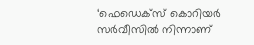‘ഫെഡെക്‌സ് കൊറിയര്‍ സര്‍വീസില്‍ നിന്നാണ്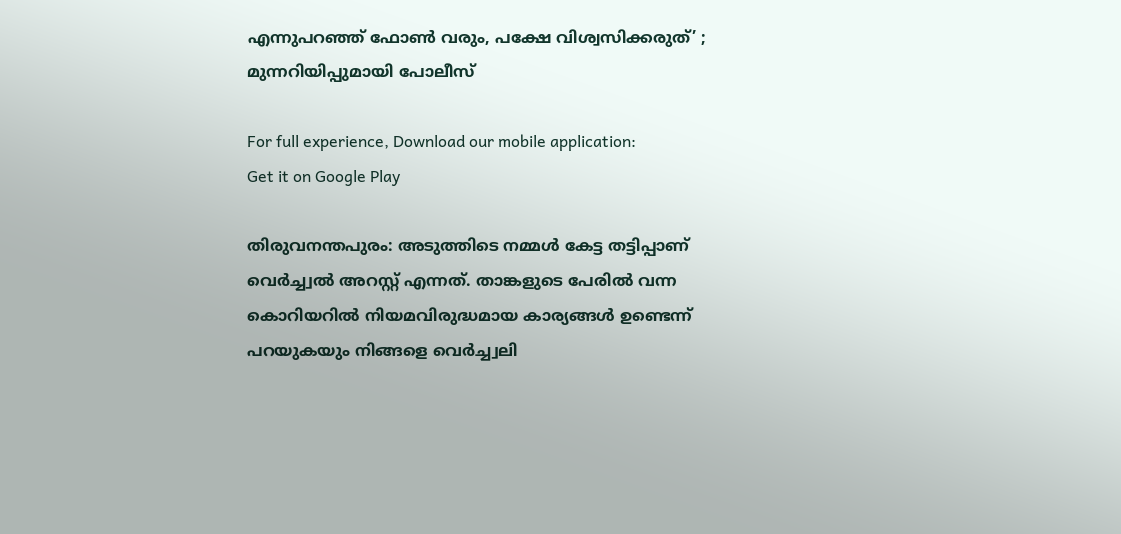എന്നുപറഞ്ഞ് ഫോണ്‍ വരും, പക്ഷേ വിശ്വസിക്കരുത്’ ; മുന്നറിയിപ്പുമായി പോലീസ്

For full experience, Download our mobile application:
Get it on Google Play

തിരുവനന്തപുരം: അടുത്തിടെ നമ്മൾ കേട്ട തട്ടിപ്പാണ് വെര്‍ച്ച്വൽ അറസ്റ്റ് എന്നത്. താങ്കളുടെ പേരിൽ വന്ന കൊറിയറിൽ നിയമവിരുദ്ധമായ കാര്യങ്ങൾ ഉണ്ടെന്ന് പറയുകയും നിങ്ങളെ വെര്‍ച്ച്വലി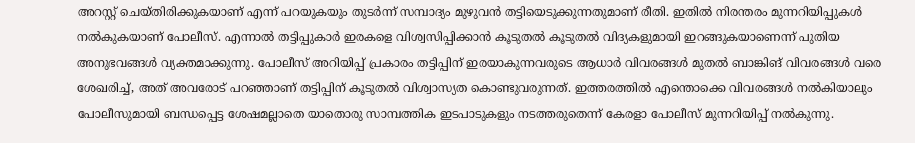അറസ്റ്റ് ചെയ്തിരിക്കുകയാണ് എന്ന് പറയുകയും തുടര്‍ന്ന് സമ്പാദ്യം മുഴുവൻ തട്ടിയെടുക്കുന്നതുമാണ് രീതി. ഇതിൽ നിരന്തരം മുന്നറിയിപ്പുകൾ നൽകുകയാണ് പോലീസ്. എന്നാൽ തട്ടിപ്പുകാര്‍ ഇരകളെ വിശ്വസിപ്പിക്കാൻ കൂടുതൽ കൂടുതൽ വിദ്യകളുമായി ഇറങ്ങുകയാണെന്ന് പുതിയ അനുഭവങ്ങൾ വ്യക്തമാക്കുന്നു. പോലീസ് അറിയിപ്പ് പ്രകാരം തട്ടിപ്പിന് ഇരയാകുന്നവരുടെ ആധാര്‍ വിവരങ്ങൾ മുതൽ ബാങ്കിങ് വിവരങ്ങൾ വരെ ശേഖരിച്ച്, അത് അവരോട് പറഞ്ഞാണ് തട്ടിപ്പിന് കൂടുതൽ വിശ്വാസ്യത കൊണ്ടുവരുന്നത്. ഇത്തരത്തിൽ എന്തൊക്കെ വിവരങ്ങൾ നൽകിയാലും പോലീസുമായി ബന്ധപ്പെട്ട ശേഷമല്ലാതെ യാതൊരു സാമ്പത്തിക ഇടപാടുകളും നടത്തരുതെന്ന് കേരളാ പോലീസ് മുന്നറിയിപ്പ് നൽകുന്നു.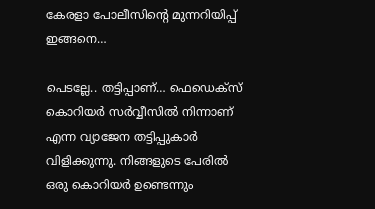കേരളാ പോലീസിന്റെ മുന്നറിയിപ്പ് ഇങ്ങനെ…

പെടല്ലേ.. തട്ടിപ്പാണ്… ഫെഡെക്സ് കൊറിയർ സർവ്വീസിൽ നിന്നാണ് എന്ന വ്യാജേന തട്ടിപ്പുകാർ വിളിക്കുന്നു. നിങ്ങളുടെ പേരിൽ ഒരു കൊറിയർ ഉണ്ടെന്നും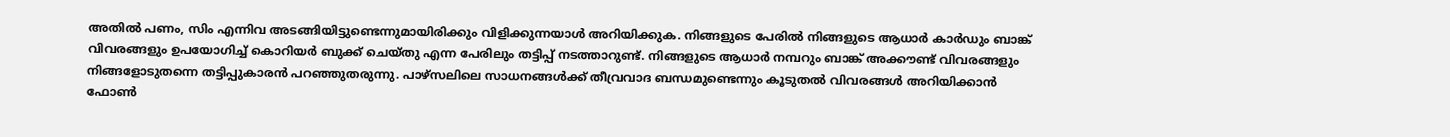അതിൽ പണം, സിം എന്നിവ അടങ്ങിയിട്ടുണ്ടെന്നുമായിരിക്കും വിളിക്കുന്നയാൾ അറിയിക്കുക. നിങ്ങളുടെ പേരിൽ നിങ്ങളുടെ ആധാർ കാർഡും ബാങ്ക് വിവരങ്ങളും ഉപയോഗിച്ച് കൊറിയർ ബുക്ക് ചെയ്തു എന്ന പേരിലും തട്ടിപ്പ് നടത്താറുണ്ട്. നിങ്ങളുടെ ആധാർ നമ്പറും ബാങ്ക് അക്കൗണ്ട് വിവരങ്ങളും നിങ്ങളോടുതന്നെ തട്ടിപ്പുകാരൻ പറഞ്ഞുതരുന്നു. പാഴ്സലിലെ സാധനങ്ങൾക്ക് തീവ്രവാദ ബന്ധമുണ്ടെന്നും കൂടുതൽ വിവരങ്ങൾ അറിയിക്കാൻ ഫോൺ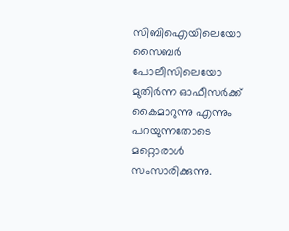സിബിഐയിലെയോ സൈബർ പോലീസിലെയോ മുതിർന്ന ഓഫീസർക്ക് കൈമാറുന്നു എന്നും പറയുന്നതോടെ മറ്റൊരാൾ സംസാരിക്കുന്നു.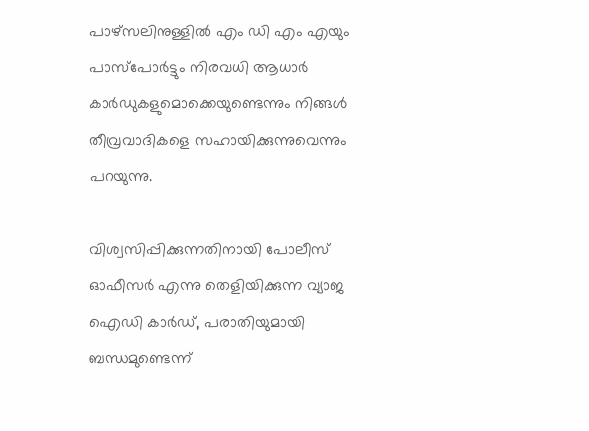പാഴ്സലിനുള്ളിൽ എം ഡി എം എയും പാസ്പോർട്ടും നിരവധി ആധാർ കാർഡുകളുമൊക്കെയുണ്ടെന്നും നിങ്ങൾ തീവ്രവാദികളെ സഹായിക്കുന്നുവെന്നും പറയുന്നു.

വിശ്വസിപ്പിക്കുന്നതിനായി പോലീസ് ഓഫീസർ എന്നു തെളിയിക്കുന്ന വ്യാജ ഐഡി കാർഡ്, പരാതിയുമായി ബന്ധമുണ്ടെന്ന്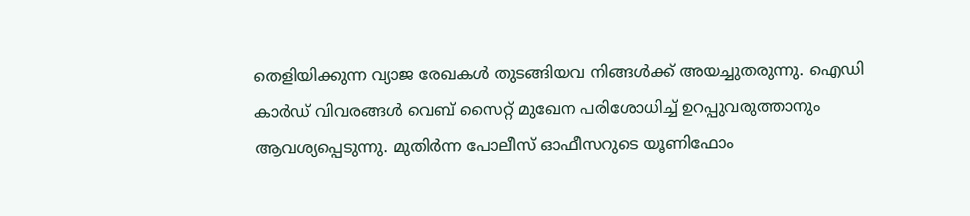തെളിയിക്കുന്ന വ്യാജ രേഖകൾ തുടങ്ങിയവ നിങ്ങൾക്ക് അയച്ചുതരുന്നു. ഐഡി കാർഡ് വിവരങ്ങൾ വെബ് സൈറ്റ് മുഖേന പരിശോധിച്ച് ഉറപ്പുവരുത്താനും ആവശ്യപ്പെടുന്നു. മുതിർന്ന പോലീസ് ഓഫീസറുടെ യൂണിഫോം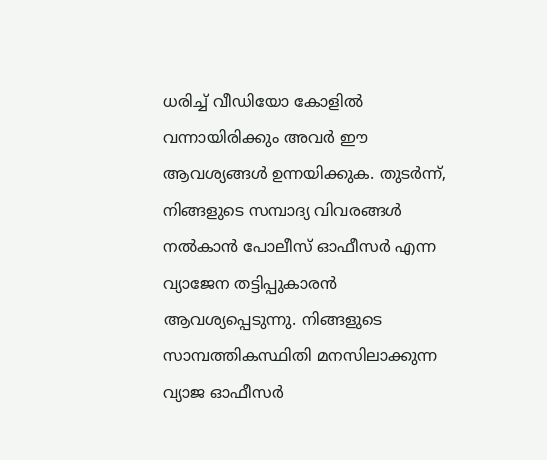ധരിച്ച് വീഡിയോ കോളിൽ വന്നായിരിക്കും അവർ ഈ ആവശ്യങ്ങൾ ഉന്നയിക്കുക. തുടർന്ന്, നിങ്ങളുടെ സമ്പാദ്യ വിവരങ്ങൾ നൽകാൻ പോലീസ് ഓഫീസർ എന്ന വ്യാജേന തട്ടിപ്പുകാരൻ ആവശ്യപ്പെടുന്നു. നിങ്ങളുടെ സാമ്പത്തികസ്ഥിതി മനസിലാക്കുന്ന വ്യാജ ഓഫീസർ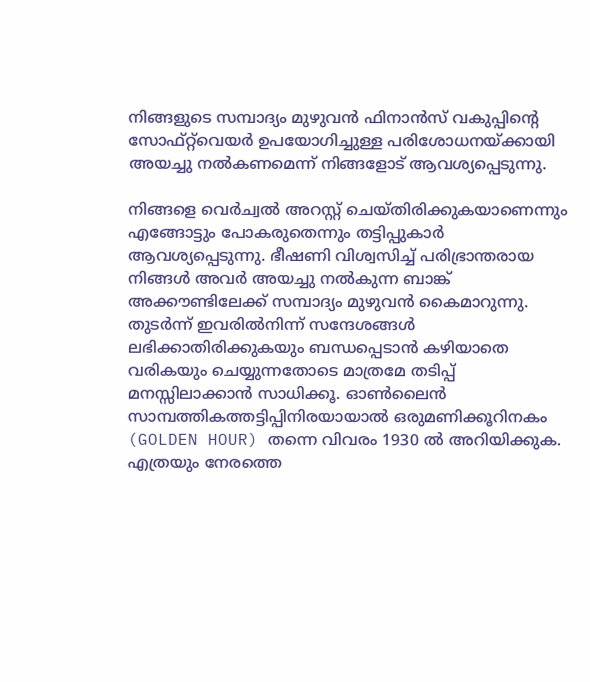നിങ്ങളുടെ സമ്പാദ്യം മുഴുവൻ ഫിനാൻസ് വകുപ്പിന്റെ സോഫ്റ്റ്‌വെയർ ഉപയോഗിച്ചുള്ള പരിശോധനയ്ക്കായി അയച്ചു നൽകണമെന്ന് നിങ്ങളോട് ആവശ്യപ്പെടുന്നു.

നിങ്ങളെ വെര്‍ച്വല്‍ അറസ്റ്റ് ചെയ്തിരിക്കുകയാണെന്നും എങ്ങോട്ടും പോകരുതെന്നും തട്ടിപ്പുകാർ ആവശ്യപ്പെടുന്നു. ഭീഷണി വിശ്വസിച്ച് പരിഭ്രാന്തരായ നിങ്ങൾ അവർ അയച്ചു നൽകുന്ന ബാങ്ക് അക്കൗണ്ടിലേക്ക് സമ്പാദ്യം മുഴുവൻ കൈമാറുന്നു. തുടർന്ന് ഇവരിൽനിന്ന് സന്ദേശങ്ങൾ ലഭിക്കാതിരിക്കുകയും ബന്ധപ്പെടാൻ കഴിയാതെ വരികയും ചെയ്യുന്നതോടെ മാത്രമേ തടിപ്പ് മനസ്സിലാക്കാൻ സാധിക്കൂ. ഓണ്‍ലൈന്‍ സാമ്പത്തികത്തട്ടിപ്പിനിരയായാല്‍ ഒരുമണിക്കൂറിനകം (GOLDEN HOUR) തന്നെ വിവരം 1930 ല്‍ അറിയിക്കുക. എത്രയും നേരത്തെ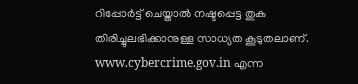റിപ്പോര്‍ട്ട് ചെയ്താല്‍ നഷ്ടപ്പെട്ട തുക തിരിച്ചുലഭിക്കാനുള്ള സാധ്യത കൂടുതലാണ്. www.cybercrime.gov.in എന്ന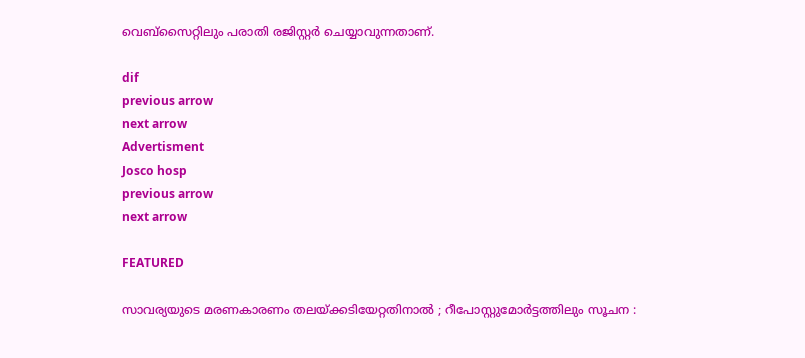വെബ്സൈറ്റിലും പരാതി രജിസ്റ്റര്‍ ചെയ്യാവുന്നതാണ്.

dif
previous arrow
next arrow
Advertisment
Josco hosp
previous arrow
next arrow

FEATURED

സാവര്യയുടെ മരണകാരണം തലയ്ക്കടിയേറ്റതിനാൽ ; റീപോസ്റ്റുമോർട്ടത്തിലും സൂചന :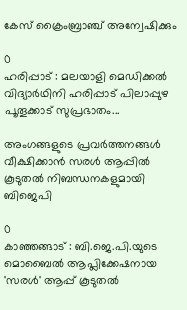കേസ് ക്രൈംബ്രാഞ്ച് അന്വേഷിക്കും

0
ഹരിപ്പാട് : മലയാളി മെഡിക്കൽ വിദ്യാർഥിനി ഹരിപ്പാട് പിലാപ്പുഴ പൂതൂക്കാട് സുപ്രഭാതം...

അംഗങ്ങളുടെ പ്രവർത്തനങ്ങൾ വീക്ഷിക്കാൻ സരൾ ആപ്പിൽ കൂടുതൽ നിബന്ധനകളുമായി ബിജെപി

0
കാഞ്ഞങ്ങാട് : ബി.ജെ.പി.യുടെ മൊബൈൽ ആപ്ലിക്കേഷനായ 'സരൾ' ആപ്പ് കൂടുതൽ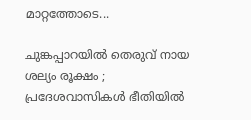മാറ്റത്തോടെ...

ചുങ്കപ്പാറയില്‍ തെരുവ് നായ ശല്യം രൂക്ഷം ; പ്രദേശവാസികള്‍ ഭീതിയില്‍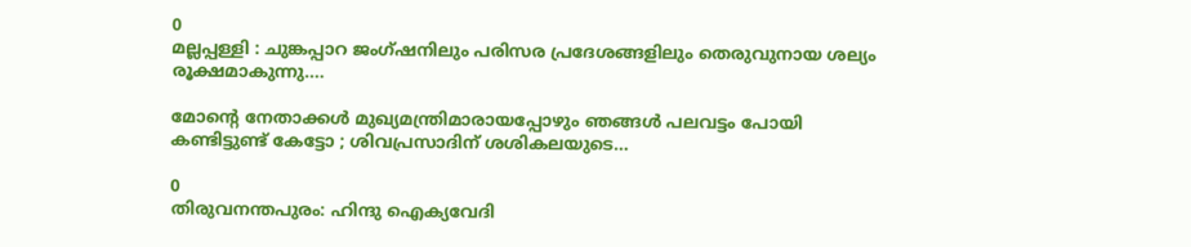0
മല്ലപ്പള്ളി : ചുങ്കപ്പാറ ജംഗ്ഷനിലും പരിസര പ്രദേശങ്ങളിലും തെരുവുനായ ശല്യം രൂക്ഷമാകുന്നു....

മോൻ്റെ നേതാക്കള്‍ മുഖ്യമന്ത്രിമാരായപ്പോഴും ഞങ്ങള്‍ പലവട്ടം പോയി കണ്ടിട്ടുണ്ട് കേട്ടോ ; ശിവപ്രസാദിന് ശശികലയുടെ...

0
തിരുവനന്തപുരം: ഹിന്ദു ഐക്യവേദി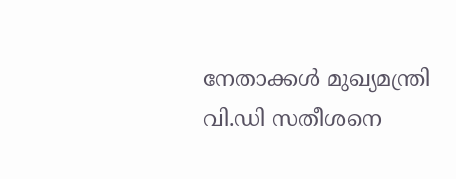നേതാക്കള്‍ മുഖ്യമന്ത്രി വി.ഡി സതീശനെ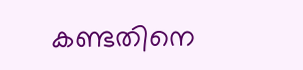കണ്ടതിനെ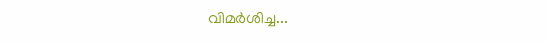വിമര്‍ശിച്ച...